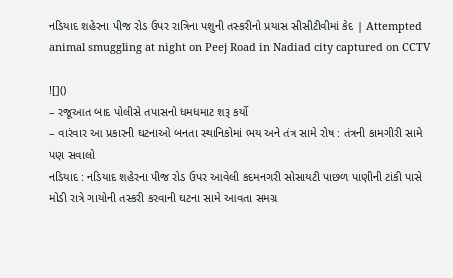નડિયાદ શહેરના પીજ રોડ ઉપર રાત્રિના પશુની તસ્કરીનો પ્રયાસ સીસીટીવીમાં કેદ | Attempted animal smuggling at night on Peej Road in Nadiad city captured on CCTV

![]()
– રજૂઆત બાદ પોલીસે તપાસનો ધમધમાટ શરૂ કર્યો
– વારંવાર આ પ્રકારની ઘટનાઓ બનતા સ્થાનિકોમાં ભય અને તંત્ર સામે રોષ : તંત્રની કામગીરી સામે પણ સવાલો
નડિયાદ : નડિયાદ શહેરના પીજ રોડ ઉપર આવેલી કદમનગરી સોસાયટી પાછળ પાણીની ટાંકી પાસે મોડી રાત્રે ગાયોની તસ્કરી કરવાની ઘટના સામે આવતા સમગ્ર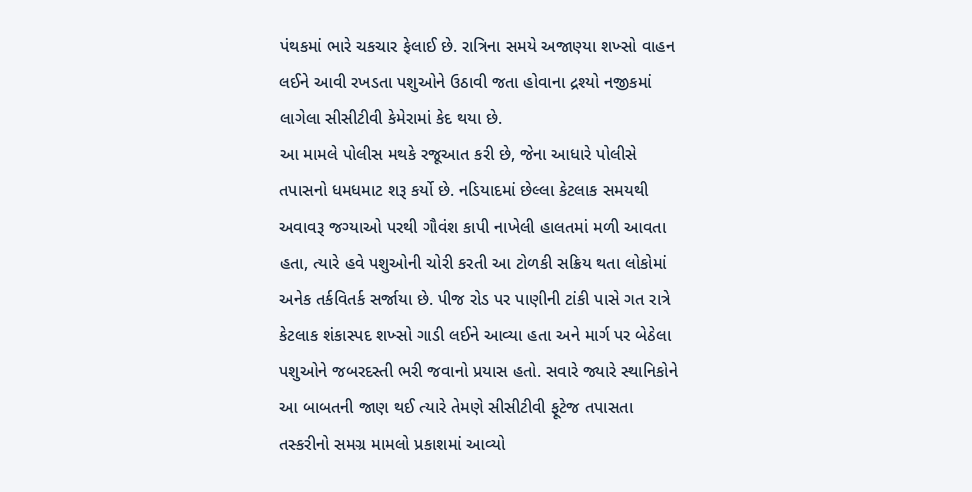પંથકમાં ભારે ચકચાર ફેલાઈ છે. રાત્રિના સમયે અજાણ્યા શખ્સો વાહન લઈને આવી રખડતા પશુઓને ઉઠાવી જતા હોવાના દ્રશ્યો નજીકમાં લાગેલા સીસીટીવી કેમેરામાં કેદ થયા છે.
આ મામલે પોલીસ મથકે રજૂઆત કરી છે, જેના આધારે પોલીસે તપાસનો ધમધમાટ શરૂ કર્યો છે. નડિયાદમાં છેલ્લા કેટલાક સમયથી અવાવરૂ જગ્યાઓ પરથી ગૌવંશ કાપી નાખેલી હાલતમાં મળી આવતા હતા, ત્યારે હવે પશુઓની ચોરી કરતી આ ટોળકી સક્રિય થતા લોકોમાં અનેક તર્કવિતર્ક સર્જાયા છે. પીજ રોડ પર પાણીની ટાંકી પાસે ગત રાત્રે કેટલાક શંકાસ્પદ શખ્સો ગાડી લઈને આવ્યા હતા અને માર્ગ પર બેઠેલા પશુઓને જબરદસ્તી ભરી જવાનો પ્રયાસ હતો. સવારે જ્યારે સ્થાનિકોને આ બાબતની જાણ થઈ ત્યારે તેમણે સીસીટીવી ફૂટેજ તપાસતા તસ્કરીનો સમગ્ર મામલો પ્રકાશમાં આવ્યો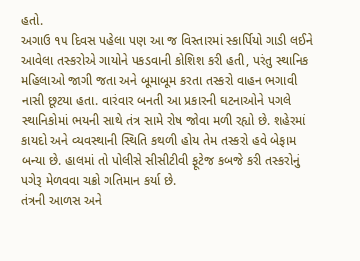હતો.
અગાઉ ૧૫ દિવસ પહેલા પણ આ જ વિસ્તારમાં સ્કાર્પિયો ગાડી લઈને આવેલા તસ્કરોએ ગાયોને પકડવાની કોશિશ કરી હતી, પરંતુ સ્થાનિક મહિલાઓ જાગી જતા અને બૂમાબૂમ કરતા તસ્કરો વાહન ભગાવી નાસી છૂટયા હતા. વારંવાર બનતી આ પ્રકારની ઘટનાઓને પગલે સ્થાનિકોમાં ભયની સાથે તંત્ર સામે રોષ જોવા મળી રહ્યો છે. શહેરમાં કાયદો અને વ્યવસ્થાની સ્થિતિ કથળી હોય તેમ તસ્કરો હવે બેફામ બન્યા છે. હાલમાં તો પોલીસે સીસીટીવી ફૂટેજ કબજે કરી તસ્કરોનું પગેરૂ મેળવવા ચક્રો ગતિમાન કર્યા છે.
તંત્રની આળસ અને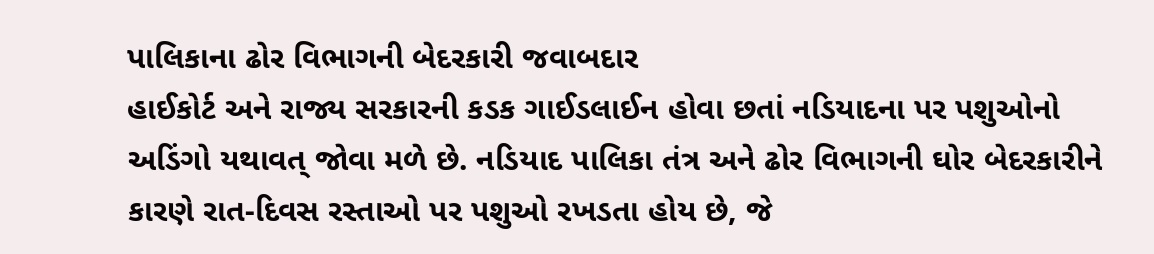પાલિકાના ઢોર વિભાગની બેદરકારી જવાબદાર
હાઈકોર્ટ અને રાજ્ય સરકારની કડક ગાઈડલાઈન હોવા છતાં નડિયાદના પર પશુઓનો અડિંગો યથાવત્ જોવા મળે છે. નડિયાદ પાલિકા તંત્ર અને ઢોર વિભાગની ઘોર બેદરકારીને કારણે રાત-દિવસ રસ્તાઓ પર પશુઓ રખડતા હોય છે, જે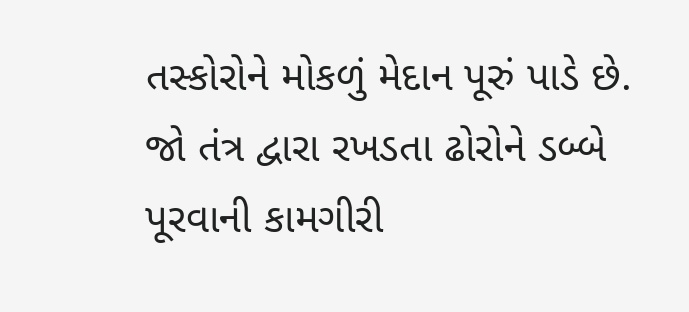તસ્કોરોને મોકળું મેદાન પૂરું પાડે છે. જો તંત્ર દ્વારા રખડતા ઢોરોને ડબ્બે પૂરવાની કામગીરી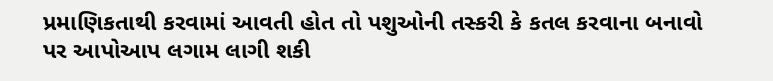પ્રમાણિકતાથી કરવામાં આવતી હોત તો પશુઓની તસ્કરી કે કતલ કરવાના બનાવો પર આપોઆપ લગામ લાગી શકી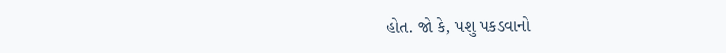હોત. જો કે, પશુ પકડવાનો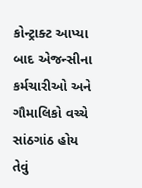કોન્ટ્રાક્ટ આપ્યા બાદ એજન્સીના કર્મચારીઓ અને ગૌમાલિકો વચ્ચે સાંઠગાંઠ હોય તેવું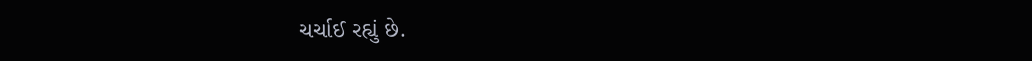ચર્ચાઈ રહ્યું છે.